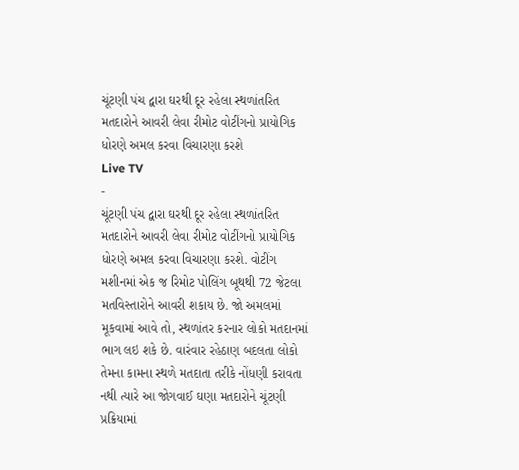ચૂંટણી પંચ દ્વારા ઘરથી દૂર રહેલા સ્થળાંતરિત મતદારોને આવરી લેવા રીમોટ વોટીંગનો પ્રાયોગિક ધોરણે અમલ કરવા વિચારણા કરશે
Live TV
-
ચૂંટણી પંચ દ્વારા ઘરથી દૂર રહેલા સ્થળાંતરિત મતદારોને આવરી લેવા રીમોટ વોટીંગનો પ્રાયોગિક ધોરણે અમલ કરવા વિચારણા કરશે. વોટીંગ મશીનમાં એક જ રિમોટ પોલિંગ બૂથથી 72 જેટલા મતવિસ્તારોને આવરી શકાય છે. જો અમલમાં મૂકવામાં આવે તો, સ્થળાંતર કરનાર લોકો મતદાનમાં ભાગ લઇ શકે છે. વારંવાર રહેઠાણ બદલતા લોકો તેમના કામના સ્થળે મતદાતા તરીકે નોંધણી કરાવતા નથી ત્યારે આ જોગવાઈ ઘણા મતદારોને ચૂંટણી પ્રક્રિયામાં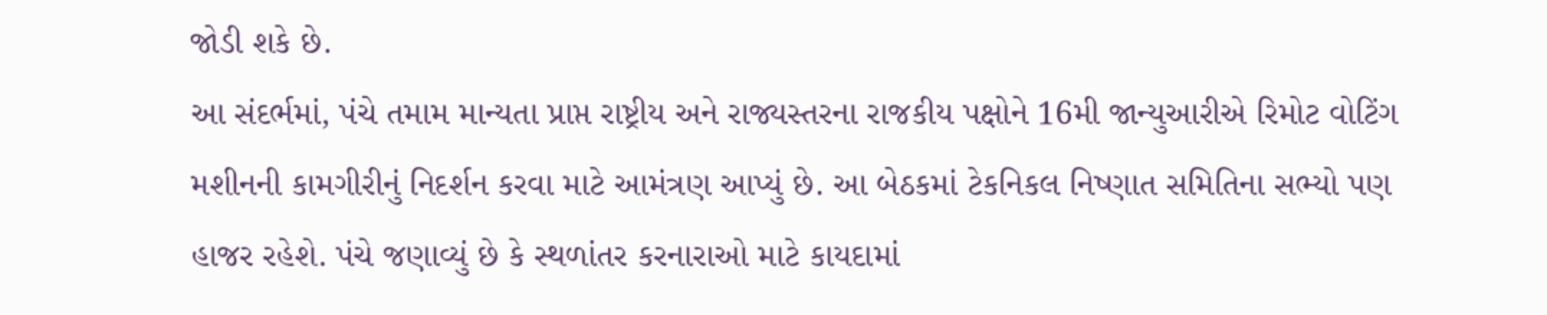જોડી શકે છે.
આ સંદર્ભમાં, પંચે તમામ માન્યતા પ્રાપ્ત રાષ્ટ્રીય અને રાજ્યસ્તરના રાજકીય પક્ષોને 16મી જાન્યુઆરીએ રિમોટ વોટિંગ મશીનની કામગીરીનું નિદર્શન કરવા માટે આમંત્રણ આપ્યું છે. આ બેઠકમાં ટેકનિકલ નિષ્ણાત સમિતિના સભ્યો પણ હાજર રહેશે. પંચે જણાવ્યું છે કે સ્થળાંતર કરનારાઓ માટે કાયદામાં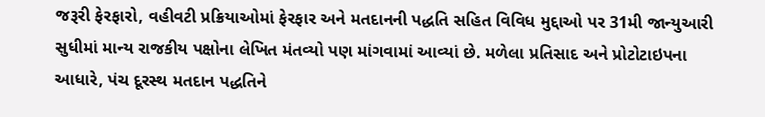જરૂરી ફેરફારો, વહીવટી પ્રક્રિયાઓમાં ફેરફાર અને મતદાનની પદ્ધતિ સહિત વિવિધ મુદ્દાઓ પર 31મી જાન્યુઆરી સુધીમાં માન્ય રાજકીય પક્ષોના લેખિત મંતવ્યો પણ માંગવામાં આવ્યાં છે. મળેલા પ્રતિસાદ અને પ્રોટોટાઇપના આધારે, પંચ દૂરસ્થ મતદાન પદ્ધતિને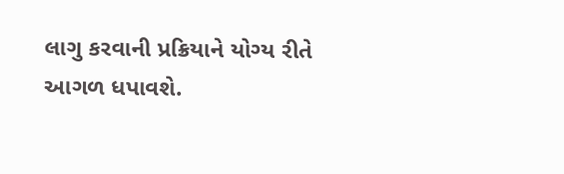લાગુ કરવાની પ્રક્રિયાને યોગ્ય રીતે આગળ ધપાવશે.